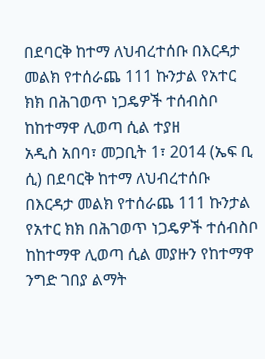በደባርቅ ከተማ ለህብረተሰቡ በእርዳታ መልክ የተሰራጨ 111 ኩንታል የአተር ክክ በሕገወጥ ነጋዴዎች ተሰብስቦ ከከተማዋ ሊወጣ ሲል ተያዘ
አዲስ አበባ፣ መጋቢት 1፣ 2014 (ኤፍ ቢ ሲ) በደባርቅ ከተማ ለህብረተሰቡ በእርዳታ መልክ የተሰራጨ 111 ኩንታል የአተር ክክ በሕገወጥ ነጋዴዎች ተሰብስቦ ከከተማዋ ሊወጣ ሲል መያዙን የከተማዋ ንግድ ገበያ ልማት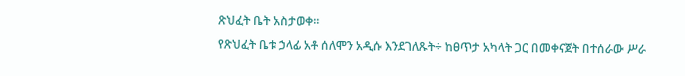ጽህፈት ቤት አስታወቀ፡፡
የጽህፈት ቤቱ ኃላፊ አቶ ሰለሞን አዲሱ እንደገለጹት÷ ከፀጥታ አካላት ጋር በመቀናጀት በተሰራው ሥራ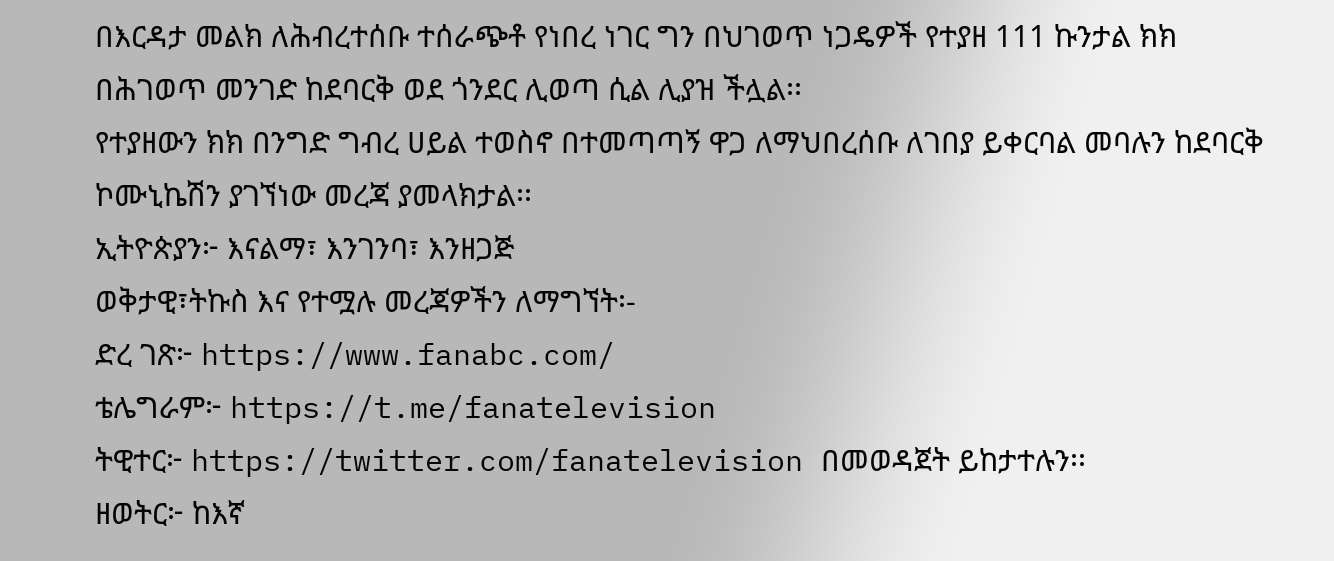በእርዳታ መልክ ለሕብረተሰቡ ተሰራጭቶ የነበረ ነገር ግን በህገወጥ ነጋዴዎች የተያዘ 111 ኩንታል ክክ በሕገወጥ መንገድ ከደባርቅ ወደ ጎንደር ሊወጣ ሲል ሊያዝ ችሏል፡፡
የተያዘውን ክክ በንግድ ግብረ ሀይል ተወስኖ በተመጣጣኝ ዋጋ ለማህበረሰቡ ለገበያ ይቀርባል መባሉን ከደባርቅ ኮሙኒኬሽን ያገኘነው መረጃ ያመላክታል፡፡
ኢትዮጵያን፦ እናልማ፣ እንገንባ፣ እንዘጋጅ
ወቅታዊ፣ትኩስ እና የተሟሉ መረጃዎችን ለማግኘት፡-
ድረ ገጽ፦ https://www.fanabc.com/
ቴሌግራም፦ https://t.me/fanatelevision
ትዊተር፦ https://twitter.com/fanatelevision በመወዳጀት ይከታተሉን፡፡
ዘወትር፦ ከእኛ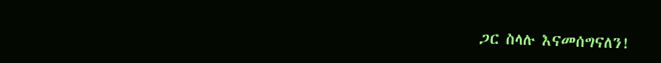ጋር ስላሉ እናመሰግናለን!